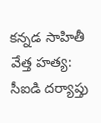కన్నడ సాహితీ వేత్త హత్య: సీఐడి దర్యాప్తు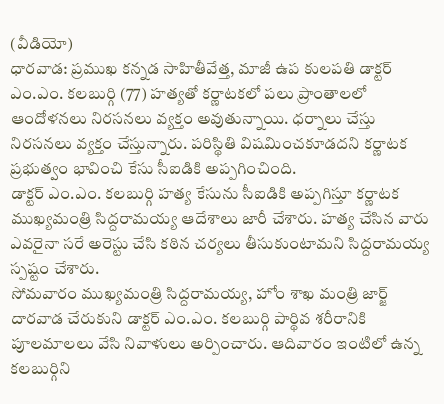(వీడియో)
ధారవాడ: ప్రముఖ కన్నడ సాహితీవేత్త, మాజీ ఉప కులపతి డాక్టర్ ఎం.ఎం. కలబుర్గి (77) హత్యతో కర్ణాటకలో పలు ప్రాంతాలలో ఆందోళనలు నిరసనలు వ్యక్తం అవుతున్నాయి. ధర్నాలు చేస్తు నిరసనలు వ్యక్తం చేస్తున్నారు. పరిస్థితి విషమించకూడదని కర్ణాటక ప్రభుత్వం భావించి కేసు సీఐడికి అప్పగించింది.
డాక్టర్ ఎం.ఎం. కలబుర్గి హత్య కేసును సీఐడికి అప్పగిస్తూ కర్ణాటక ముఖ్యమంత్రి సిద్దరామయ్య ఆదేశాలు జారీ చేశారు. హత్య చేసిన వారు ఎవరైనా సరే అరెస్టు చేసి కఠిన చర్యలు తీసుకుంటామని సిద్దరామయ్య స్పష్టం చేశారు.
సోమవారం ముఖ్యమంత్రి సిద్దరామయ్య, హోం శాఖ మంత్రి జార్జ్ దారవాడ చేరుకుని డాక్టర్ ఎం.ఎం. కలబుర్గి పార్థివ శరీరానికి పూలమాలలు వేసి నివాళులు అర్పించారు. ఆదివారం ఇంటిలో ఉన్న కలబుర్గిని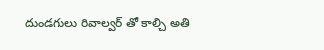దుండగులు రివాల్వర్ తో కాల్చి అతి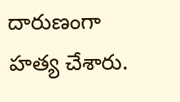దారుణంగా హత్య చేశారు.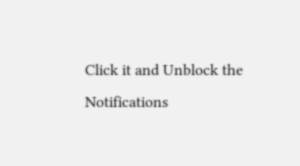Click it and Unblock the Notifications